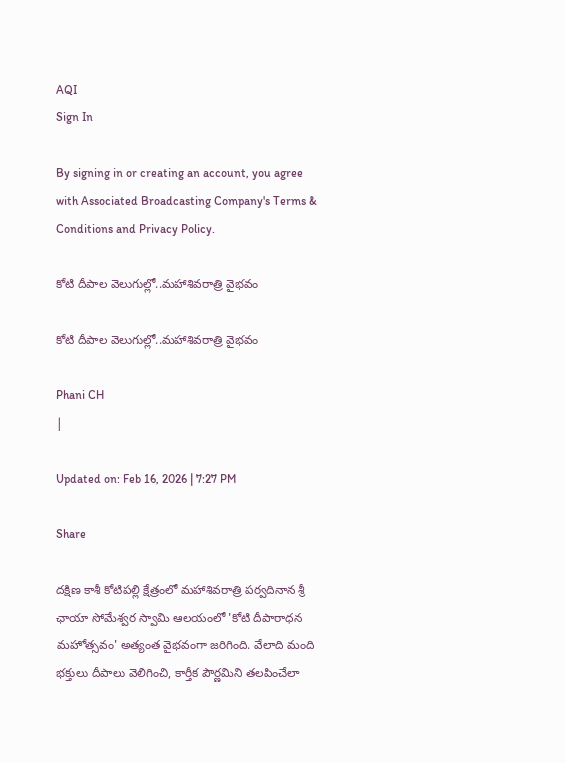AQI
Sign In

By signing in or creating an account, you agree with Associated Broadcasting Company's Terms & Conditions and Privacy Policy.

కోటి దీపాల వెలుగుల్లో..మహాశివరాత్రి వైభవం

కోటి దీపాల వెలుగుల్లో..మహాశివరాత్రి వైభవం

Phani CH
|

Updated on: Feb 16, 2026 | 7:27 PM

Share

దక్షిణ కాశీ కోటిపల్లి క్షేత్రంలో మహాశివరాత్రి పర్వదినాన శ్రీ ఛాయా సోమేశ్వర స్వామి ఆలయంలో 'కోటి దీపారాధన మహోత్సవం' అత్యంత వైభవంగా జరిగింది. వేలాది మంది భక్తులు దీపాలు వెలిగించి, కార్తీక పౌర్ణమిని తలపించేలా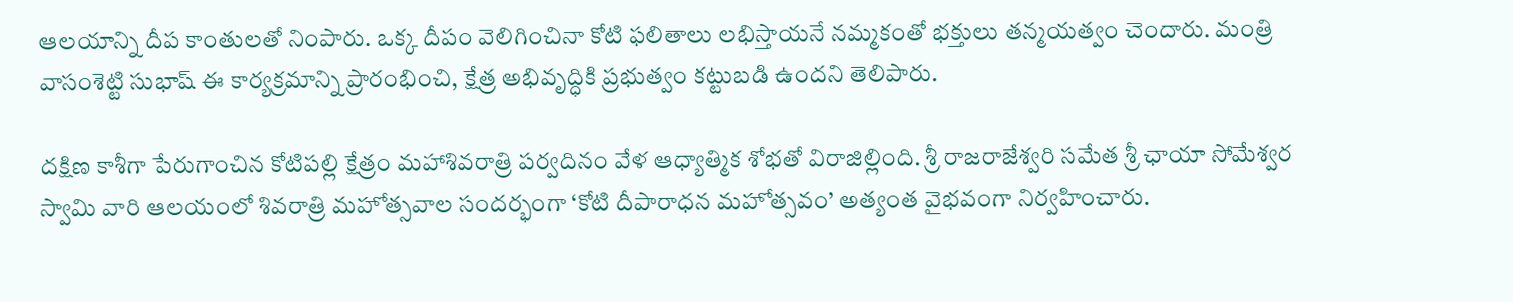ఆలయాన్ని దీప కాంతులతో నింపారు. ఒక్క దీపం వెలిగించినా కోటి ఫలితాలు లభిస్తాయనే నమ్మకంతో భక్తులు తన్మయత్వం చెందారు. మంత్రి వాసంశెట్టి సుభాష్ ఈ కార్యక్రమాన్ని ప్రారంభించి, క్షేత్ర అభివృద్ధికి ప్రభుత్వం కట్టుబడి ఉందని తెలిపారు.

దక్షిణ కాశీగా పేరుగాంచిన కోటిపల్లి క్షేత్రం మహాశివరాత్రి పర్వదినం వేళ ఆధ్యాత్మిక శోభతో విరాజిల్లింది. శ్రీ రాజరాజేశ్వరి సమేత శ్రీ ఛాయా సోమేశ్వర స్వామి వారి ఆలయంలో శివరాత్రి మహోత్సవాల సందర్భంగా ‘కోటి దీపారాధన మహోత్సవం’ అత్యంత వైభవంగా నిర్వహించారు.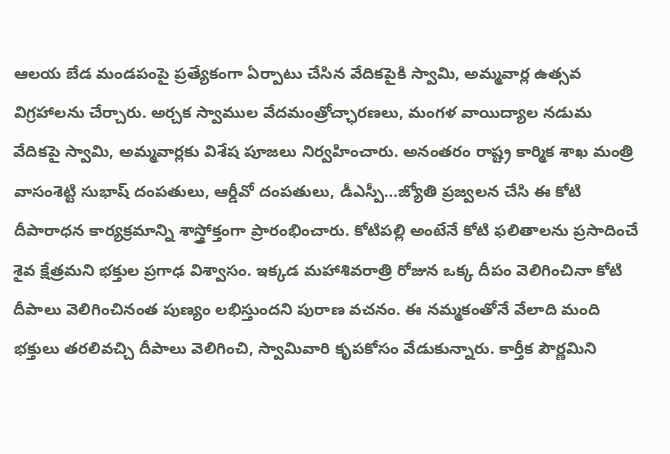ఆలయ బేడ మండపంపై ప్రత్యేకంగా ఏర్పాటు చేసిన వేదికపైకి స్వామి, అమ్మవార్ల ఉత్సవ విగ్రహాలను చేర్చారు. అర్చక స్వాముల వేదమంత్రోచ్ఛారణలు, మంగళ వాయిద్యాల నడుమ వేదికపై స్వామి, అమ్మవార్లకు విశేష పూజలు నిర్వహించారు. అనంతరం రాష్ట్ర కార్మిక శాఖ మంత్రి వాసంశెట్టి సుభాష్ దంపతులు, ఆర్డీవో దంపతులు, డీఎస్పీ…జ్యోతి ప్రజ్వలన చేసి ఈ కోటి దీపారాధన కార్యక్రమాన్ని శాస్త్రోక్తంగా ప్రారంభించారు. కోటిపల్లి అంటేనే కోటి ఫలితాలను ప్రసాదించే శైవ క్షేత్రమని భక్తుల ప్రగాఢ విశ్వాసం. ఇక్కడ మహాశివరాత్రి రోజున ఒక్క దీపం వెలిగించినా కోటి దీపాలు వెలిగించినంత పుణ్యం లభిస్తుందని పురాణ వచనం. ఈ నమ్మకంతోనే వేలాది మంది భక్తులు తరలివచ్చి దీపాలు వెలిగించి, స్వామివారి కృపకోసం వేడుకున్నారు. కార్తీక పౌర్ణమిని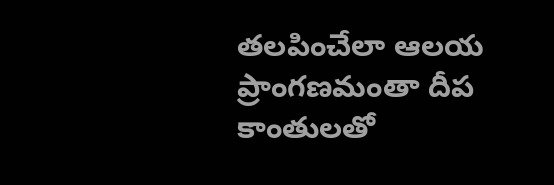తలపించేలా ఆలయ ప్రాంగణమంతా దీప కాంతులతో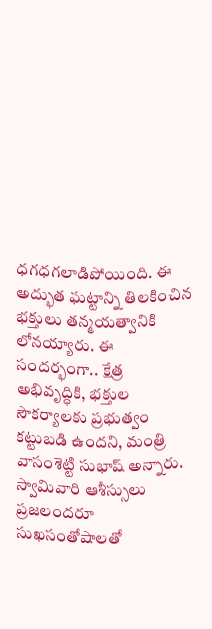ధగధగలాడిపోయింది. ఈ అద్భుత ఘట్టాన్ని తిలకించిన భక్తులు తన్మయత్వానికి లోనయ్యారు. ఈ సందర్భంగా.. క్షేత్ర అభివృద్ధికి, భక్తుల సౌకర్యాలకు ప్రభుత్వం కట్టుబడి ఉందని, మంత్రి వాసంశెట్టి సుభాష్ అన్నారు. స్వామివారి ఆశీస్సులు ప్రజలందరూ సుఖసంతోషాలతో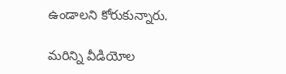ఉండాలని కోరుకున్నారు.

మరిన్ని వీడియోల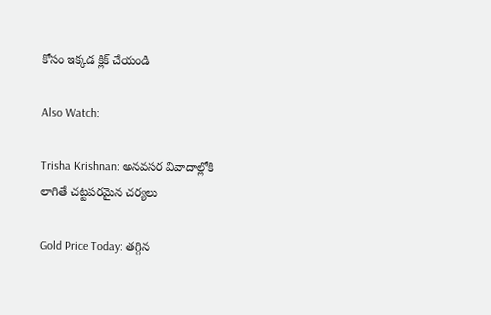కోసం ఇక్కడ క్లిక్ చేయండి

Also Watch:

Trisha Krishnan: అనవసర వివాదాల్లోకి లాగితే చట్టపరమైన చర్యలు

Gold Price Today: తగ్గిన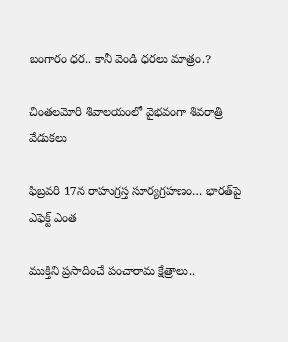బంగారం ధర.. కానీ వెండి ధరలు మాత్రం.?

చింతలమోరి శివాలయంలో వైభవంగా శివరాత్రి వేడుకలు

ఫిబ్రవరి 17న రాహుగ్రస్త సూర్యగ్రహణం… భారత్‌పై ఎఫెక్ట్‌ ఎంత

ముక్తిని ప్రసాదించే పంచారామ క్షేత్రాలు..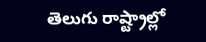తెలుగు రాష్ట్రాల్లో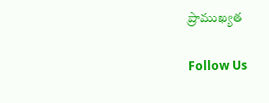ప్రాముఖ్యత

Follow Us